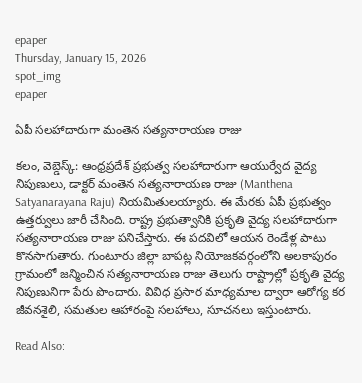epaper
Thursday, January 15, 2026
spot_img
epaper

ఏపీ సలహాదారుగా మంతెన సత్యనారాయణ రాజు

కలం, వెబ్డెస్క్: ఆంధ్రప్రదేశ్ ప్రభుత్వ సలహాదారుగా ఆయుర్వేద వైద్య నిపుణులు, డాక్టర్ మంతెన సత్యనారాయణ రాజు (Manthena Satyanarayana Raju) నియమితులయ్యారు. ఈ మేరకు ఏపీ ప్రభుత్వం ఉత్తర్వులు జారీ చేసింది. రాష్ట్ర ప్రభుత్వానికి ప్రకృతి వైద్య సలహాదారుగా సత్యనారాయణ రాజు పనిచేస్తారు. ఈ పదవిలో ఆయన రెండేళ్ల పాటు కొనసాగుతారు. గుంటూరు జిల్లా బాపట్ల నియోజకవర్గంలోని అలకాపురం గ్రామంలో జన్మించిన సత్యనారాయణ రాజు తెలుగు రాష్ట్రాల్లో ప్రకృతి వైద్య నిపుణునిగా పేరు పొందారు. వివిధ ప్రసార మాధ్యమాల ద్వారా ఆరోగ్య కర జీవనశైలి, సమతుల ఆహారంపై సలహాలు, సూచనలు ఇస్తుంటారు.

Read Also: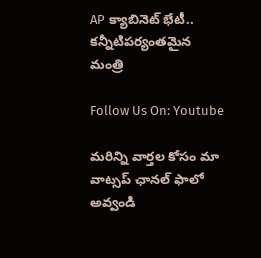AP క్యాబినెట్ భేటీ.. కన్నీటిపర్యంతమైన మంత్రి

Follow Us On: Youtube

మ‌రిన్ని వార్త‌ల కోసం మా వాట్స‌ప్ ఛాన‌ల్ ఫాలో అవ్వండి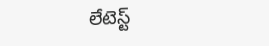లేటెస్ట్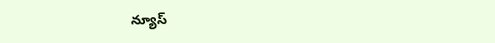న్యూస్‌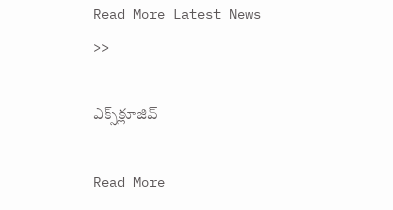Read More Latest News >>

ఎక్స్‌క్లూజివ్‌

Read More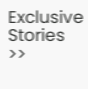Exclusive Stories >>